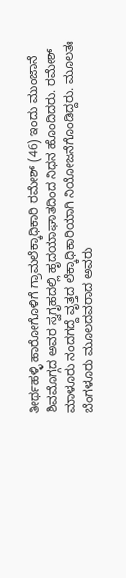ತೀರ್ಥಹಳ್ಳಿ ಹಾರೋಗೊಳಿಗೆ ಗ್ರಾಮಲೆಕ್ಕಾಧಿಕಾರಿ ರಮೇಶ್ (46) ಇಂದು ಮುಂಜಾನೆ ಶಿವಮೊಗ್ಗದ ಅವರ ಸ್ವಗೃಹದಲ್ಲಿ ಹೃದಯಾಘಾತದಿಂದ ನಿಧನ ಹೊಂದಿದರು. ರಮೇಶ್ ಮಾಳೂರು ನಂದಗದ್ದೆ ವೃತ್ತದ ಲೆಕ್ಕಾಧಿಕಾರಿಯಾಗಿ ನಿಯೋಜನೆಗೊಂಡಿದ್ದರು. ಮೂಲತಃ ಬೆಂಗಳೂರು ಮೂಲದವರಾದ ಅವರು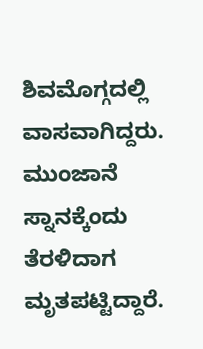ಶಿವಮೊಗ್ಗದಲ್ಲಿ ವಾಸವಾಗಿದ್ದರು. ಮುಂಜಾನೆ ಸ್ನಾನಕ್ಕೆಂದು ತೆರಳಿದಾಗ ಮೃತಪಟ್ಟಿದ್ದಾರೆ.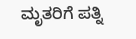ಮೃತರಿಗೆ ಪತ್ನಿ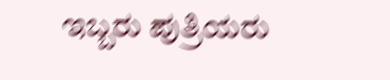ಇಬ್ಬರು ಪುತ್ರಿಯರು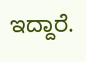ಇದ್ದಾರೆ.